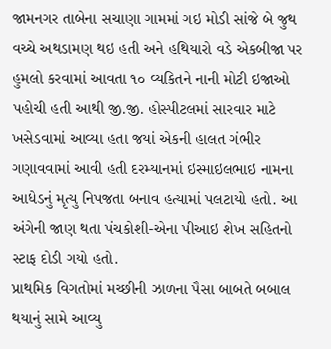જામનગર તાબેના સચાણા ગામમાં ગઇ મોડી સાંજે બે જુથ વચ્ચે અથડામણ થઇ હતી અને હથિયારો વડે એકબીજા પર હુમલો કરવામાં આવતા ૧૦ વ્યકિતને નાની મોટી ઇજાઓ પહોચી હતી આથી જી.જી. હોસ્પીટલમાં સારવાર માટે ખસેડવામાં આવ્યા હતા જયાં એકની હાલત ગંભીર ગણાવવામાં આવી હતી દરમ્યાનમાં ઇસ્માઇલભાઇ નામના આધેડનું મૃત્યુ નિપજતા બનાવ હત્યામાં પલટાયો હતો. આ અંગેની જાણ થતા પંચકોશી-એના પીઆઇ શેખ સહિતનો સ્ટાફ દોડી ગયો હતો.
પ્રાથમિક વિગતોમાં મચ્છીની ઝાળના પૈસા બાબતે બબાલ થયાનું સામે આવ્યુ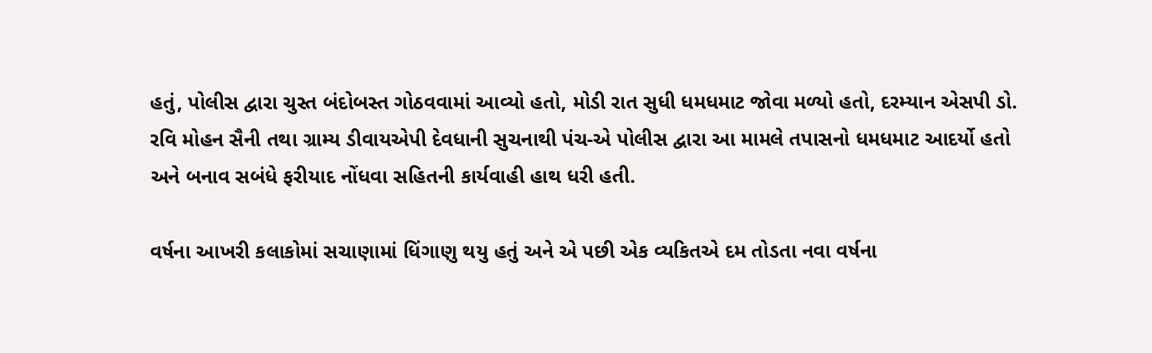હતું, પોલીસ દ્વારા ચુસ્ત બંદોબસ્ત ગોઠવવામાં આવ્યો હતો, મોડી રાત સુધી ધમધમાટ જોવા મળ્યો હતો, દરમ્યાન એસપી ડો. રવિ મોહન સૈની તથા ગ્રામ્ય ડીવાયએપી દેવધાની સુચનાથી પંચ-એ પોલીસ દ્વારા આ મામલે તપાસનો ધમધમાટ આદર્યો હતો અને બનાવ સબંધે ફરીયાદ નોંધવા સહિતની કાર્યવાહી હાથ ધરી હતી.

વર્ષના આખરી કલાકોમાં સચાણામાં ધિંગાણુ થયુ હતું અને એ પછી એક વ્યકિતએ દમ તોડતા નવા વર્ષના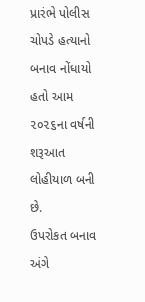પ્રારંભે પોલીસ ચોપડે હત્યાનો બનાવ નોંધાયો હતો આમ ૨૦૨૬ના વર્ષની શરૂઆત લોહીયાળ બની છે.
ઉપરોકત બનાવ અંગે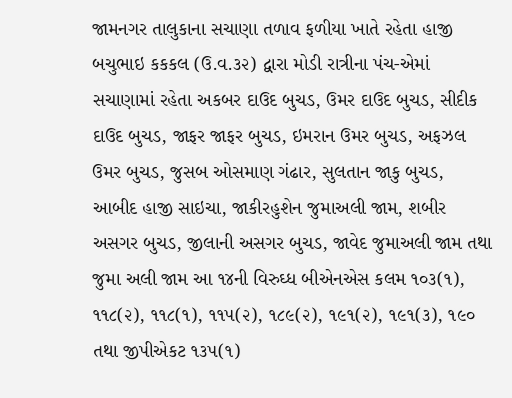જામનગર તાલુકાના સચાણા તળાવ ફળીયા ખાતે રહેતા હાજી બચુભાઇ કકકલ (ઉ.વ.૩૨) દ્વારા મોડી રાત્રીના પંચ-એમાં સચાણામાં રહેતા અકબર દાઉદ બુચડ, ઉમર દાઉદ બુચડ, સીદીક દાઉદ બુચડ, જાફર જાફર બુચડ, ઇમરાન ઉમર બુચડ, અફઝલ ઉમર બુચડ, જુસબ ઓસમાણ ગંઢાર, સુલતાન જાકુ બુચડ, આબીદ હાજી સાઇચા, જાકીરહુશેન જુમાઅલી જામ, શબીર અસગર બુચડ, જીલાની અસગર બુચડ, જાવેદ જુમાઅલી જામ તથા જુમા અલી જામ આ ૧૪ની વિરુઘ્ધ બીએનએસ કલમ ૧૦૩(૧), ૧૧૮(૨), ૧૧૮(૧), ૧૧૫(૨), ૧૮૯(૨), ૧૯૧(૨), ૧૯૧(૩), ૧૯૦ તથા જીપીએકટ ૧૩૫(૧)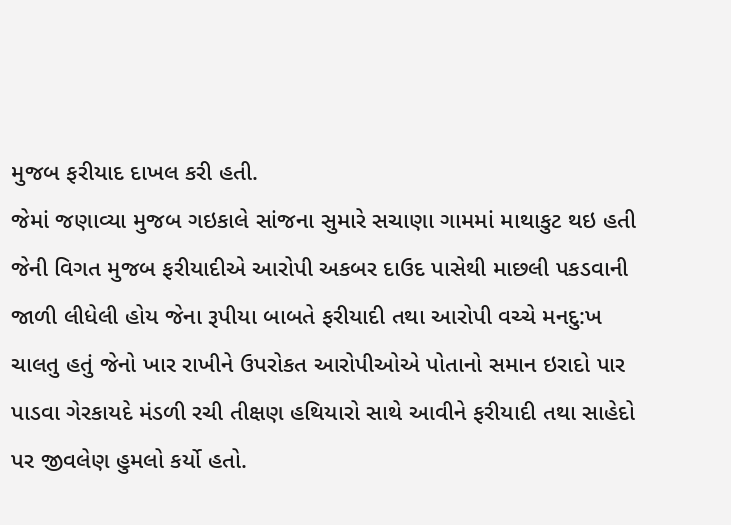મુજબ ફરીયાદ દાખલ કરી હતી.
જેમાં જણાવ્યા મુજબ ગઇકાલે સાંજના સુમારે સચાણા ગામમાં માથાકુટ થઇ હતી જેની વિગત મુજબ ફરીયાદીએ આરોપી અકબર દાઉદ પાસેથી માછલી પકડવાની જાળી લીધેલી હોય જેના રૂપીયા બાબતે ફરીયાદી તથા આરોપી વચ્ચે મનદુ:ખ ચાલતુ હતું જેનો ખાર રાખીને ઉપરોકત આરોપીઓએ પોતાનો સમાન ઇરાદો પાર પાડવા ગેરકાયદે મંડળી રચી તીક્ષણ હથિયારો સાથે આવીને ફરીયાદી તથા સાહેદો પર જીવલેણ હુમલો કર્યો હતો.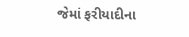જેમાં ફરીયાદીના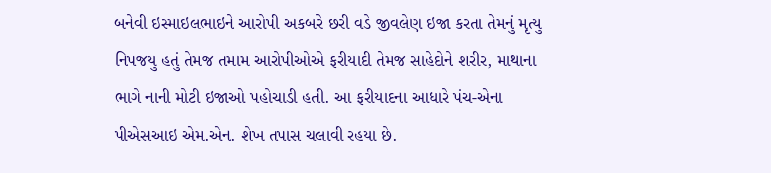બનેવી ઇસ્માઇલભાઇને આરોપી અકબરે છરી વડે જીવલેણ ઇજા કરતા તેમનું મૃત્યુ નિપજયુ હતું તેમજ તમામ આરોપીઓએ ફરીયાદી તેમજ સાહેદોને શરીર, માથાના ભાગે નાની મોટી ઇજાઓ પહોચાડી હતી. આ ફરીયાદના આધારે પંચ-એના પીએસઆઇ એમ.એન. શેખ તપાસ ચલાવી રહયા છે.